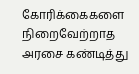கோரிக்கைகளை நிறைவேற்றாத அரசை கண்டித்து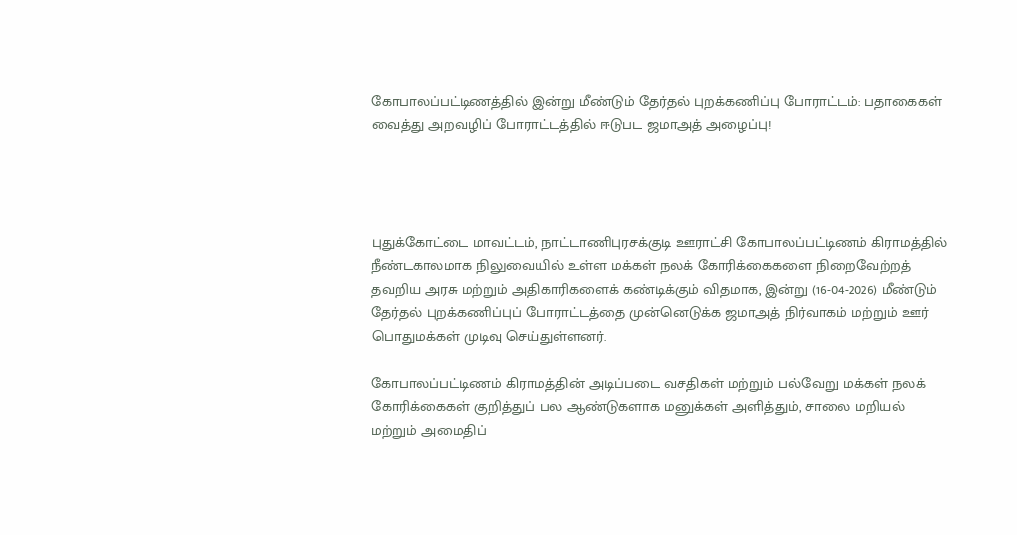கோபாலப்பட்டிணத்தில் இன்று மீண்டும் தேர்தல் புறக்கணிப்பு போராட்டம்: பதாகைகள் வைத்து அறவழிப் போராட்டத்தில் ஈடுபட ஜமாஅத் அழைப்பு!




புதுக்கோட்டை மாவட்டம், நாட்டாணிபுரசக்குடி ஊராட்சி கோபாலப்பட்டிணம் கிராமத்தில் நீண்டகாலமாக நிலுவையில் உள்ள மக்கள் நலக் கோரிக்கைகளை நிறைவேற்றத் தவறிய அரசு மற்றும் அதிகாரிகளைக் கண்டிக்கும் விதமாக, இன்று (16-04-2026) மீண்டும் தேர்தல் புறக்கணிப்புப் போராட்டத்தை முன்னெடுக்க ஜமாஅத் நிர்வாகம் மற்றும் ஊர் பொதுமக்கள் முடிவு செய்துள்ளனர்.

கோபாலப்பட்டிணம் கிராமத்தின் அடிப்படை வசதிகள் மற்றும் பல்வேறு மக்கள் நலக் கோரிக்கைகள் குறித்துப் பல ஆண்டுகளாக மனுக்கள் அளித்தும், சாலை மறியல் மற்றும் அமைதிப்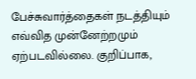பேச்சுவார்த்தைகள் நடத்தியும் எவ்வித முன்னேற்றமும் ஏற்படவில்லை. குறிப்பாக,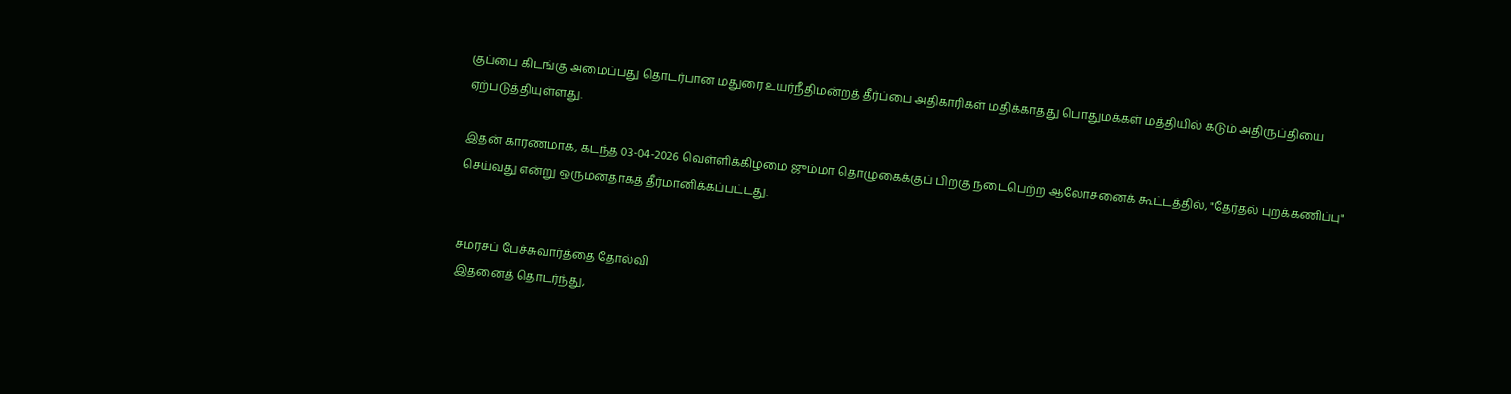குப்பை கிடங்கு அமைப்பது தொடர்பான மதுரை உயர்நீதிமன்றத் தீர்ப்பை அதிகாரிகள் மதிக்காதது பொதுமக்கள் மத்தியில் கடும் அதிருப்தியை ஏற்படுத்தியுள்ளது.

இதன் காரணமாக, கடந்த 03-04-2026 வெள்ளிக்கிழமை ஜும்மா தொழுகைக்குப் பிறகு நடைபெற்ற ஆலோசனைக் கூட்டத்தில், "தேர்தல் புறக்கணிப்பு" செய்வது என்று ஒருமனதாகத் தீர்மானிக்கப்பட்டது.


சமரசப் பேச்சுவார்த்தை தோல்வி
இதனைத் தொடர்ந்து,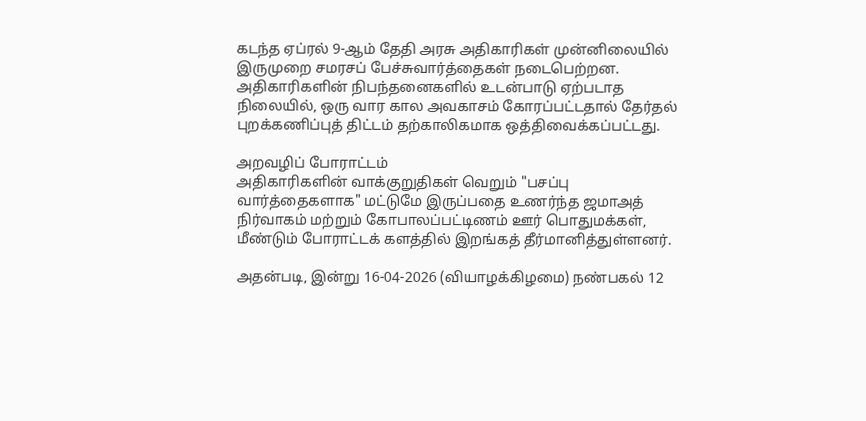கடந்த ஏப்ரல் 9-ஆம் தேதி அரசு அதிகாரிகள் முன்னிலையில் இருமுறை சமரசப் பேச்சுவார்த்தைகள் நடைபெற்றன. அதிகாரிகளின் நிபந்தனைகளில் உடன்பாடு ஏற்படாத நிலையில், ஒரு வார கால அவகாசம் கோரப்பட்டதால் தேர்தல் புறக்கணிப்புத் திட்டம் தற்காலிகமாக ஒத்திவைக்கப்பட்டது.

அறவழிப் போராட்டம்
அதிகாரிகளின் வாக்குறுதிகள் வெறும் "பசப்பு வார்த்தைகளாக" மட்டுமே இருப்பதை உணர்ந்த ஜமாஅத் நிர்வாகம் மற்றும் கோபாலப்பட்டிணம் ஊர் பொதுமக்கள், மீண்டும் போராட்டக் களத்தில் இறங்கத் தீர்மானித்துள்ளனர்.

அதன்படி, இன்று 16-04-2026 (வியாழக்கிழமை) நண்பகல் 12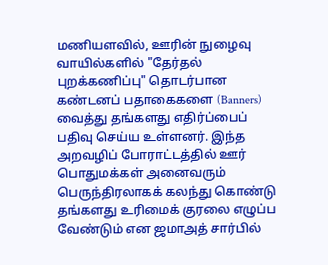மணியளவில், ஊரின் நுழைவு வாயில்களில் "தேர்தல் புறக்கணிப்பு" தொடர்பான கண்டனப் பதாகைகளை (Banners) வைத்து தங்களது எதிர்ப்பைப் பதிவு செய்ய உள்ளனர். இந்த அறவழிப் போராட்டத்தில் ஊர் பொதுமக்கள் அனைவரும் பெருந்திரலாகக் கலந்து கொண்டு தங்களது உரிமைக் குரலை எழுப்ப வேண்டும் என ஜமாஅத் சார்பில்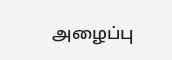அழைப்பு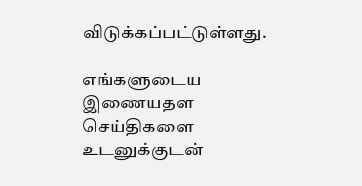விடுக்கப்பட்டுள்ளது.

எங்களுடைய இணையதள செய்திகளை உடனுக்குடன்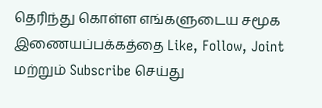தெரிந்து கொள்ள எங்களுடைய சமூக இணையப்பக்கத்தை Like, Follow, Joint மற்றும் Subscribe செய்து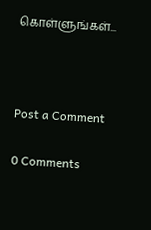கொள்ளுங்கள்...



Post a Comment

0 Comments